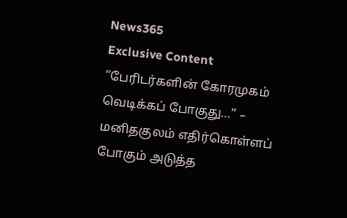News365
Exclusive Content
“பேரிடர்களின் கோரமுகம் வெடிக்கப் போகுது…” – மனிதகுலம் எதிர்கொள்ளப் போகும் அடுத்த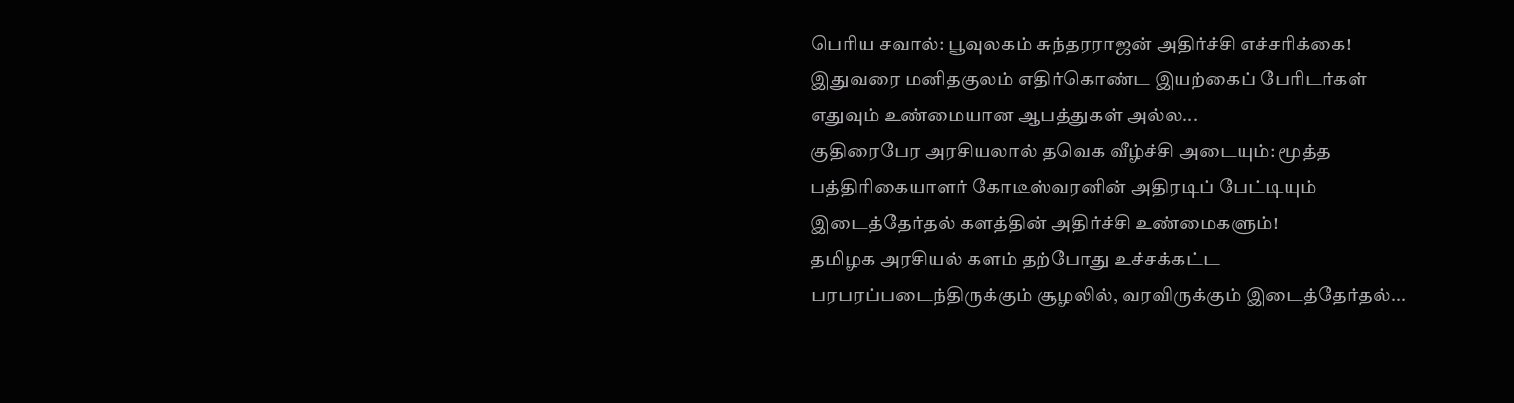பெரிய சவால்: பூவுலகம் சுந்தரராஜன் அதிர்ச்சி எச்சரிக்கை!
இதுவரை மனிதகுலம் எதிர்கொண்ட இயற்கைப் பேரிடர்கள் எதுவும் உண்மையான ஆபத்துகள் அல்ல...
குதிரைபேர அரசியலால் தவெக வீழ்ச்சி அடையும்: மூத்த பத்திரிகையாளர் கோடீஸ்வரனின் அதிரடிப் பேட்டியும் இடைத்தேர்தல் களத்தின் அதிர்ச்சி உண்மைகளும்!
தமிழக அரசியல் களம் தற்போது உச்சக்கட்ட பரபரப்படைந்திருக்கும் சூழலில், வரவிருக்கும் இடைத்தேர்தல்...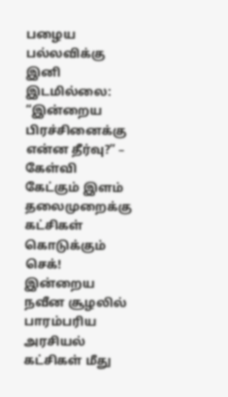பழைய பல்லவிக்கு இனி இடமில்லை: “இன்றைய பிரச்சினைக்கு என்ன தீர்வு?” – கேள்வி கேட்கும் இளம் தலைமுறைக்கு கட்சிகள் கொடுக்கும் செக்!
இன்றைய நவீன சூழலில் பாரம்பரிய அரசியல் கட்சிகள் மீது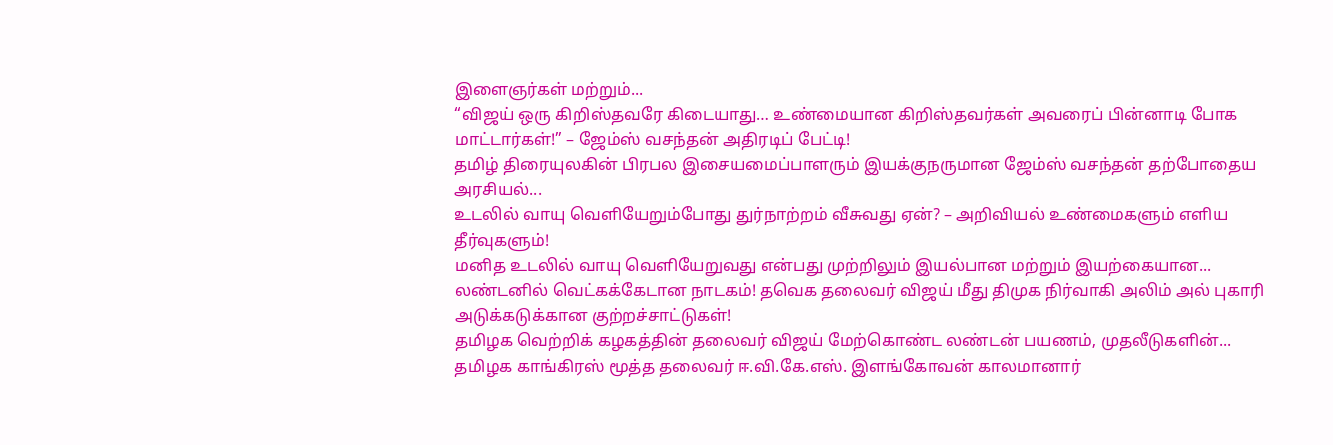இளைஞர்கள் மற்றும்...
“விஜய் ஒரு கிறிஸ்தவரே கிடையாது… உண்மையான கிறிஸ்தவர்கள் அவரைப் பின்னாடி போக மாட்டார்கள்!” – ஜேம்ஸ் வசந்தன் அதிரடிப் பேட்டி!
தமிழ் திரையுலகின் பிரபல இசையமைப்பாளரும் இயக்குநருமான ஜேம்ஸ் வசந்தன் தற்போதைய அரசியல்...
உடலில் வாயு வெளியேறும்போது துர்நாற்றம் வீசுவது ஏன்? – அறிவியல் உண்மைகளும் எளிய தீர்வுகளும்!
மனித உடலில் வாயு வெளியேறுவது என்பது முற்றிலும் இயல்பான மற்றும் இயற்கையான...
லண்டனில் வெட்கக்கேடான நாடகம்! தவெக தலைவர் விஜய் மீது திமுக நிர்வாகி அலிம் அல் புகாரி அடுக்கடுக்கான குற்றச்சாட்டுகள்!
தமிழக வெற்றிக் கழகத்தின் தலைவர் விஜய் மேற்கொண்ட லண்டன் பயணம், முதலீடுகளின்...
தமிழக காங்கிரஸ் மூத்த தலைவர் ஈ.வி.கே.எஸ். இளங்கோவன் காலமானார்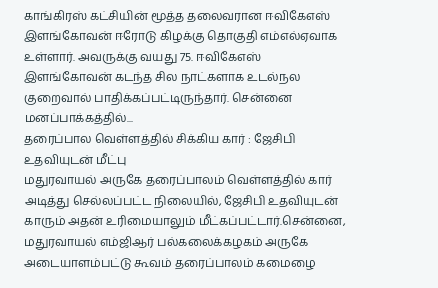காங்கிரஸ் கட்சியின் மூத்த தலைவரான ஈவிகேஎஸ் இளங்கோவன் ஈரோடு கிழக்கு தொகுதி எம்எல்ஏவாக உள்ளார். அவருக்கு வயது 75. ஈவிகேஎஸ் இளங்கோவன் கடந்த சில நாட்களாக உடல்நல குறைவால் பாதிக்கப்பட்டிருந்தார். சென்னை மனப்பாக்கத்தில்...
தரைப்பால வெள்ளத்தில் சிக்கிய கார் : ஜேசிபி உதவியுடன் மீட்பு
மதுரவாயல் அருகே தரைப்பாலம் வெள்ளத்தில் கார் அடித்து செல்லப்பட்ட நிலையில், ஜேசிபி உதவியுடன் காரும் அதன் உரிமையாலும் மீட்கப்பட்டார்.சென்னை, மதுரவாயல் எம்ஜிஆர் பல்கலைக்கழகம் அருகே அடையாளம்பட்டு கூவம் தரைப்பாலம் கமைழை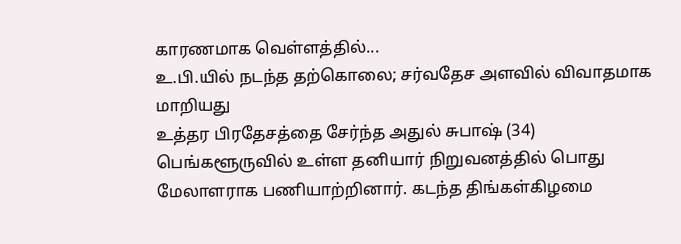காரணமாக வெள்ளத்தில்...
உ.பி.யில் நடந்த தற்கொலை; சர்வதேச அளவில் விவாதமாக மாறியது
உத்தர பிரதேசத்தை சேர்ந்த அதுல் சுபாஷ் (34) பெங்களூருவில் உள்ள தனியார் நிறுவனத்தில் பொது மேலாளராக பணியாற்றினார். கடந்த திங்கள்கிழமை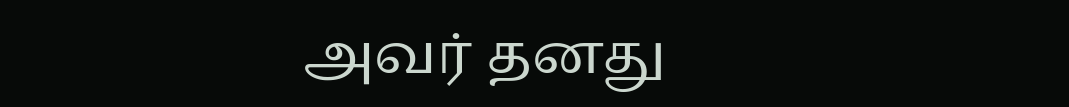அவர் தனது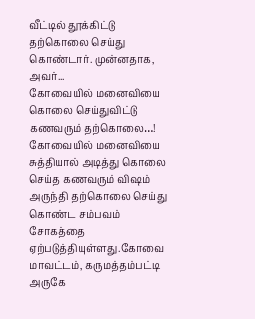வீட்டில் தூக்கிட்டு தற்கொலை செய்து கொண்டார். முன்னதாக, அவர்...
கோவையில் மனைவியை கொலை செய்துவிட்டு கணவரும் தற்கொலை…!
கோவையில் மனைவியை சுத்தியால் அடித்து கொலை செய்த கணவரும் விஷம் அருந்தி தற்கொலை செய்து கொண்ட சம்பவம் சோகத்தை ஏற்படுத்தியுள்ளது.கோவை மாவட்டம், கருமத்தம்பட்டி அருகே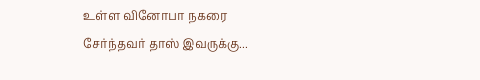உள்ள வினோபா நகரை சேர்ந்தவர் தாஸ் இவருக்கு...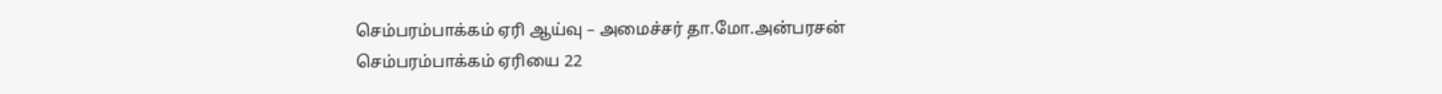செம்பரம்பாக்கம் ஏரி ஆய்வு – அமைச்சர் தா.மோ.அன்பரசன்
செம்பரம்பாக்கம் ஏரியை 22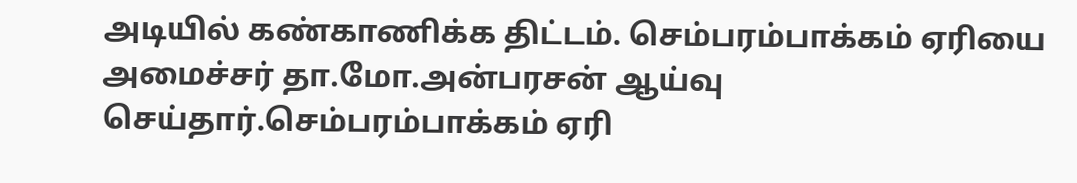அடியில் கண்காணிக்க திட்டம். செம்பரம்பாக்கம் ஏரியை அமைச்சர் தா.மோ.அன்பரசன் ஆய்வு செய்தார்.செம்பரம்பாக்கம் ஏரி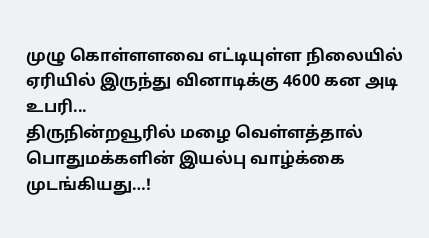முழு கொள்ளளவை எட்டியுள்ள நிலையில் ஏரியில் இருந்து வினாடிக்கு 4600 கன அடி உபரி...
திருநின்றவூரில் மழை வெள்ளத்தால் பொதுமக்களின் இயல்பு வாழ்க்கை முடங்கியது…!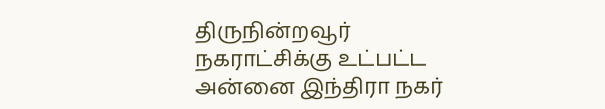திருநின்றவூர் நகராட்சிக்கு உட்பட்ட அன்னை இந்திரா நகர்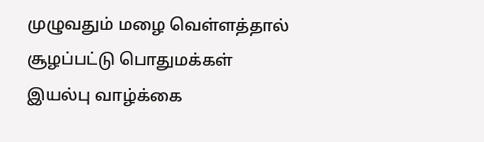முழுவதும் மழை வெள்ளத்தால் சூழப்பட்டு பொதுமக்கள் இயல்பு வாழ்க்கை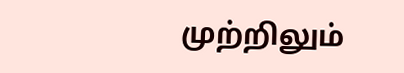முற்றிலும்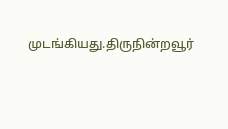முடங்கியது.திருநின்றவூர்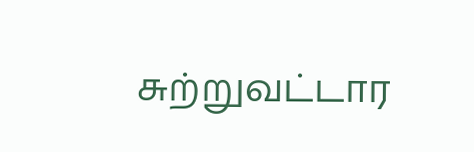சுற்றுவட்டார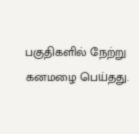பகுதிகளில் நேற்று கனமழை பெய்தது.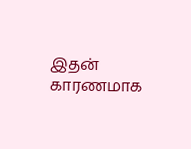இதன் காரணமாக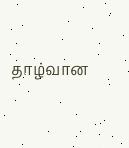தாழ்வான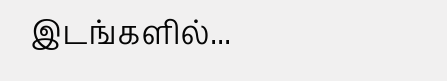இடங்களில்...